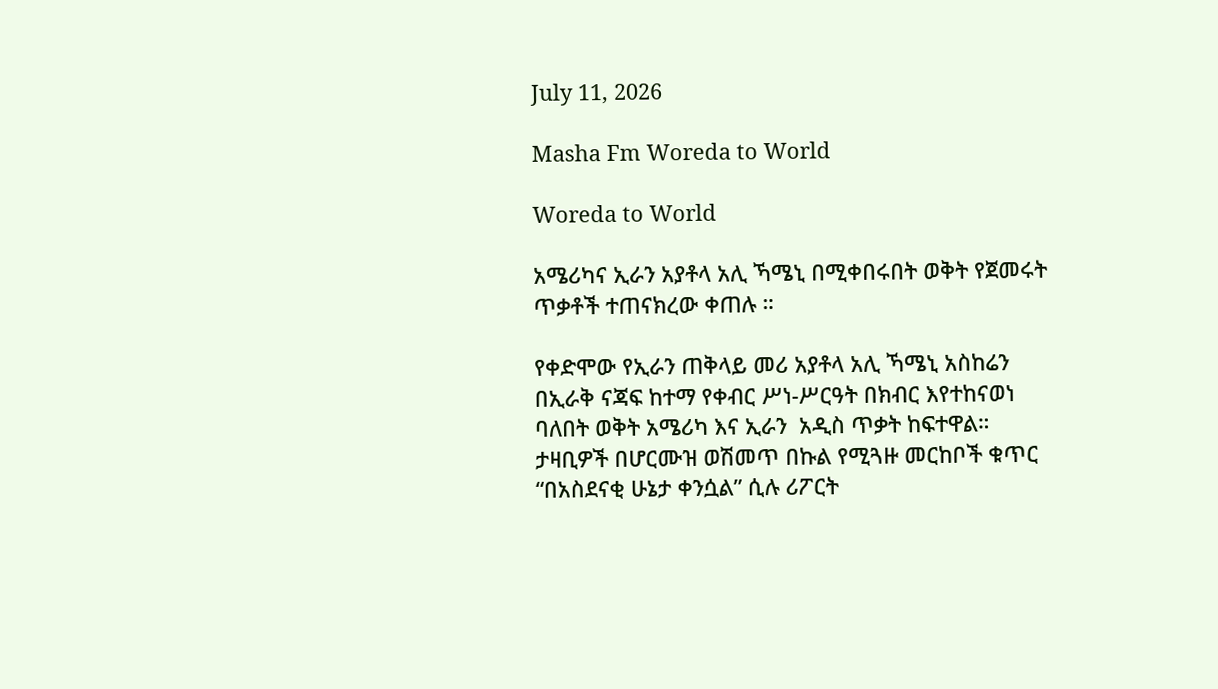July 11, 2026

Masha Fm Woreda to World

Woreda to World

አሜሪካና ኢራን አያቶላ አሊ ኻሜኒ በሚቀበሩበት ወቅት የጀመሩት ጥቃቶች ተጠናክረው ቀጠሉ ።

የቀድሞው የኢራን ጠቅላይ መሪ አያቶላ አሊ ኻሜኒ አስከሬን በኢራቅ ናጃፍ ከተማ የቀብር ሥነ-ሥርዓት በክብር እየተከናወነ ባለበት ወቅት አሜሪካ እና ኢራን  አዲስ ጥቃት ከፍተዋል።
ታዛቢዎች በሆርሙዝ ወሽመጥ በኩል የሚጓዙ መርከቦች ቁጥር “በአስደናቂ ሁኔታ ቀንሷል” ሲሉ ሪፖርት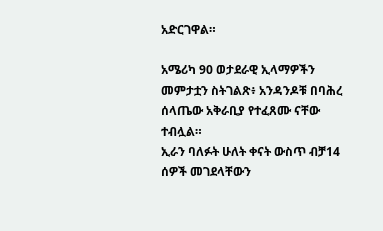አድርገዋል።

አሜሪካ 90 ወታደራዊ ኢላማዎችን መምታቷን ስትገልጽ፥ አንዳንዶቹ በባሕረ ሰላጤው አቅራቢያ የተፈጸሙ ናቸው ተብሏል።
ኢራን ባለፉት ሁለት ቀናት ውስጥ ብቻ14 ሰዎች መገደላቸውን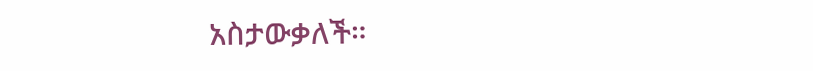አስታውቃለች።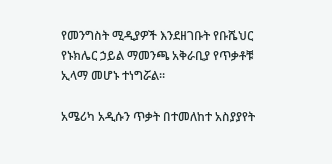የመንግስት ሚዲያዎች እንደዘገቡት የቡሼህር የኑክሌር ኃይል ማመንጫ አቅራቢያ የጥቃቶቹ ኢላማ መሆኑ ተነግሯል።

አሜሪካ አዲሱን ጥቃት በተመለከተ አስያያየት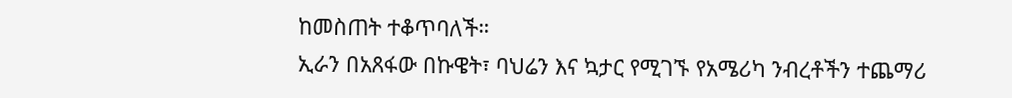ከመስጠት ተቆጥባለች።
ኢራን በአጸፋው በኩዌት፣ ባህሬን እና ኳታር የሚገኙ የአሜሪካ ንብረቶችን ተጨማሪ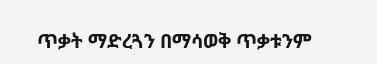ጥቃት ማድረጓን በማሳወቅ ጥቃቱንም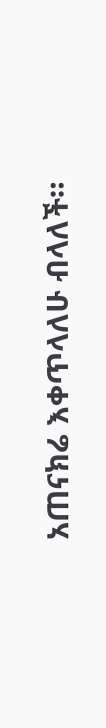አጠናክሬ እቀጥላለሁ ብላለች።